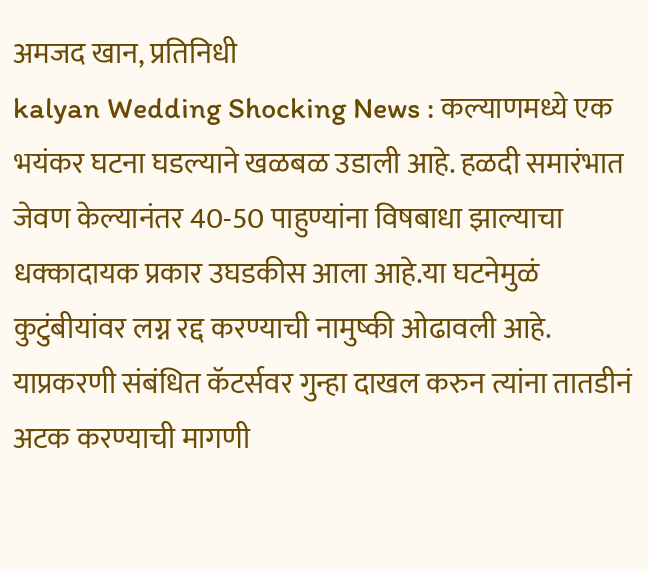अमजद खान, प्रतिनिधी
kalyan Wedding Shocking News : कल्याणमध्ये एक भयंकर घटना घडल्याने खळबळ उडाली आहे. हळदी समारंभात जेवण केल्यानंतर 40-50 पाहुण्यांना विषबाधा झाल्याचा धक्कादायक प्रकार उघडकीस आला आहे.या घटनेमुळं कुटुंबीयांवर लग्न रद्द करण्याची नामुष्की ओढावली आहे. याप्रकरणी संबंधित कॅटर्सवर गुन्हा दाखल करुन त्यांना तातडीनं अटक करण्याची मागणी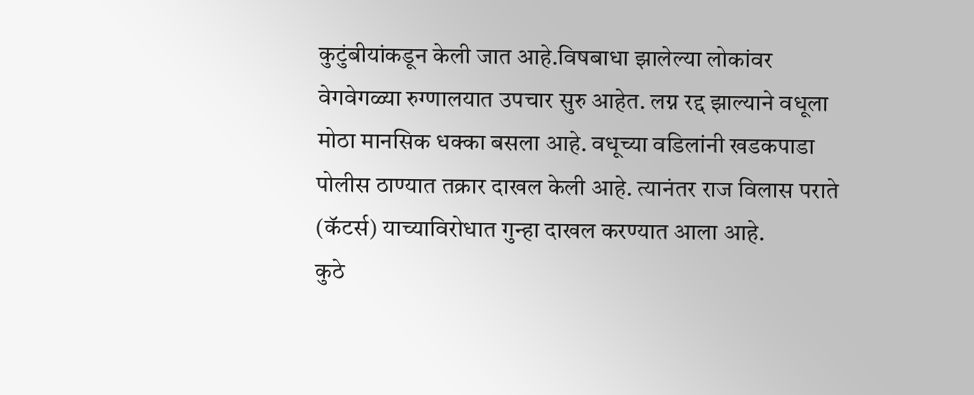कुटुंबीयांकडून केली जात आहे.विषबाधा झालेल्या लोकांवर वेगवेगळ्या रुग्णालयात उपचार सुरु आहेत. लग्न रद्द झाल्याने वधूला मोठा मानसिक धक्का बसला आहे. वधूच्या वडिलांनी खडकपाडा पोलीस ठाण्यात तक्रार दाखल केली आहे. त्यानंतर राज विलास पराते (कॅटर्स) याच्याविरोधात गुन्हा दाखल करण्यात आला आहे.
कुठे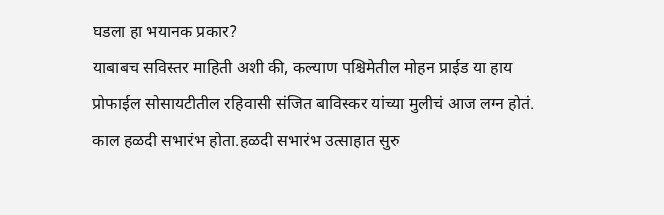घडला हा भयानक प्रकार?
याबाबच सविस्तर माहिती अशी की, कल्याण पश्चिमेतील मोहन प्राईड या हाय प्रोफाईल सोसायटीतील रहिवासी संजित बाविस्कर यांच्या मुलीचं आज लग्न होतं. काल हळदी सभारंभ होता.हळदी सभारंभ उत्साहात सुरु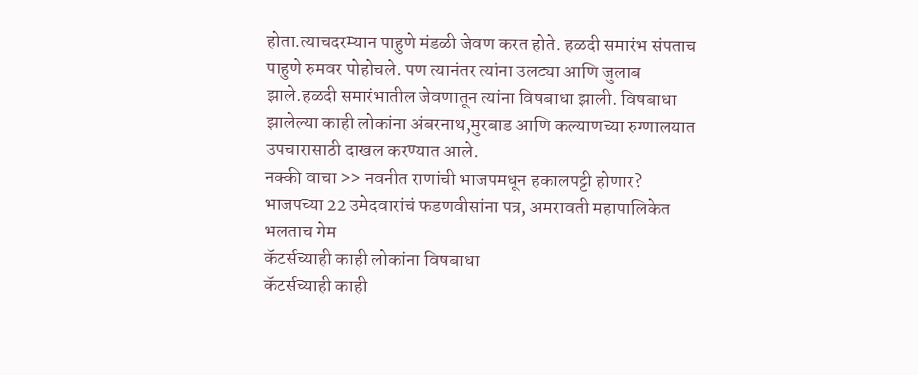होता.त्याचदरम्यान पाहुणे मंडळी जेवण करत होते. हळदी समारंभ संपताच पाहुणे रुमवर पोहोचले. पण त्यानंतर त्यांना उलट्या आणि जुलाब झाले.हळदी समारंभातील जेवणातून त्यांना विषबाधा झाली. विषबाधा झालेल्या काही लोकांना अंबरनाथ,मुरबाड आणि कल्याणच्या रुग्णालयात उपचारासाठी दाखल करण्यात आले.
नक्की वाचा >> नवनीत राणांची भाजपमधून हकालपट्टी होणार? भाजपच्या 22 उमेदवारांचं फडणवीसांना पत्र, अमरावती महापालिकेत भलताच गेम
कॅटर्सच्याही काही लोकांना विषबाधा
कॅटर्सच्याही काही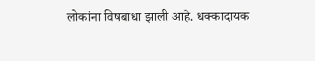लोकांना विषबाधा झाली आहे. धक्कादायक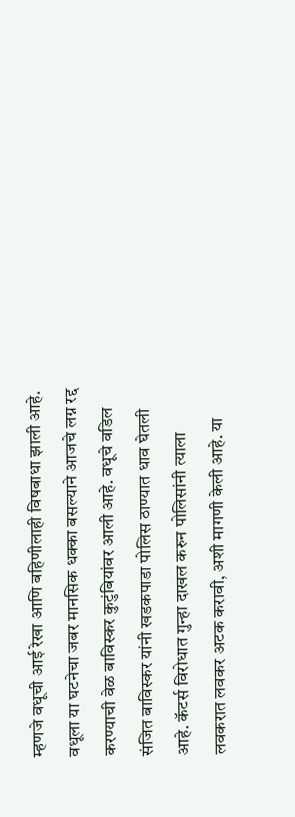म्हणजे वधूची आई रेखा आणि बहिणीलाही विषबाधा झाली आहे. वधूला या घटनेचा जबर मानसिक धक्का बसल्याने आजचे लग्न रद्द करण्याची वेळ बाविस्कर कुटुंबियांवर आली आहे. वधूचे वडिल संजित बाविस्कर यांनी खडकपाडा पोलिस ठाण्यात धाव घेतली आहे. कॅटर्स विरोधात गुन्हा दाखल करुन पोलिसांनी त्याला लवकरात लवकर अटक करावी, अशी मागणी केली आहे. या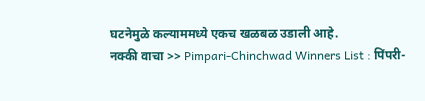घटनेमुळे कल्याममध्ये एकच खळबळ उडाली आहे.
नक्की वाचा >> Pimpari-Chinchwad Winners List : पिंपरी-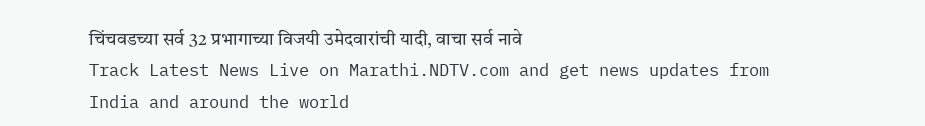चिंचवडच्या सर्व 32 प्रभागाच्या विजयी उमेदवारांची यादी, वाचा सर्व नावे
Track Latest News Live on Marathi.NDTV.com and get news updates from India and around the world